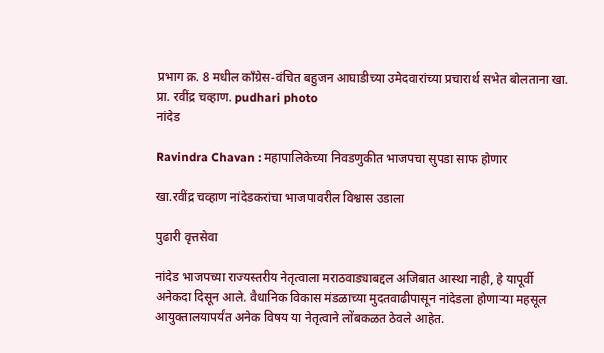प्रभाग क्र. 8 मधील काँग्रेस-वंचित बहुजन आघाडीच्या उमेदवारांच्या प्रचारार्थ सभेत बोलताना खा. प्रा. रवींद्र चव्हाण. pudhari photo
नांदेड

Ravindra Chavan : महापालिकेच्या निवडणुकीत भाजपचा सुपडा साफ होणार

खा.रवींद्र चव्हाण नांदेडकरांचा भाजपावरील विश्वास उडाला

पुढारी वृत्तसेवा

नांदेड भाजपच्या राज्यस्तरीय नेतृत्वाला मराठवाड्याबद्दल अजिबात आस्था नाही, हे यापूर्वी अनेकदा दिसून आले. वैधानिक विकास मंडळाच्या मुदतवाढीपासून नांदेडला होणाऱ्या महसूल आयुक्तालयापर्यंत अनेक विषय या नेतृत्वाने लोंबकळत ठेवले आहेत.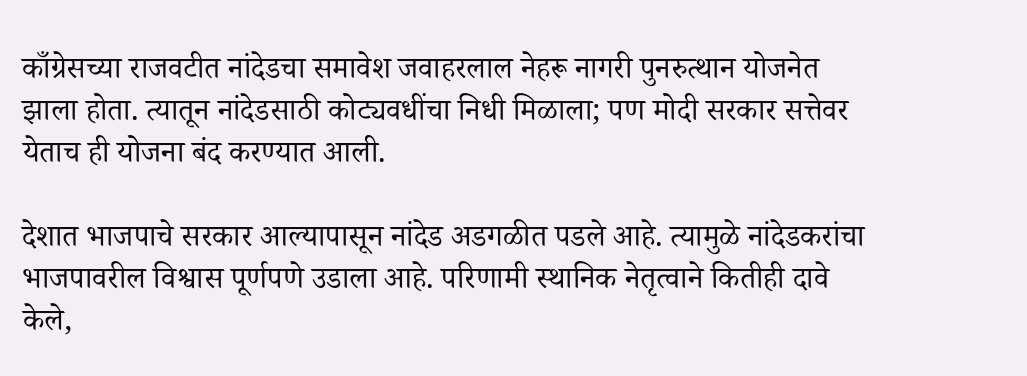काँग्रेसच्या राजवटीत नांदेडचा समावेश जवाहरलाल नेहरू नागरी पुनरुत्थान योजनेत झाला होता. त्यातून नांदेडसाठी कोट्यवधींचा निधी मिळाला; पण मोदी सरकार सत्तेवर येताच ही योजना बंद करण्यात आली.

देशात भाजपाचे सरकार आल्यापासून नांदेड अडगळीत पडले आहे. त्यामुळे नांदेडकरांचा भाजपावरील विश्वास पूर्णपणे उडाला आहे. परिणामी स्थानिक नेतृत्वाने कितीही दावे केले,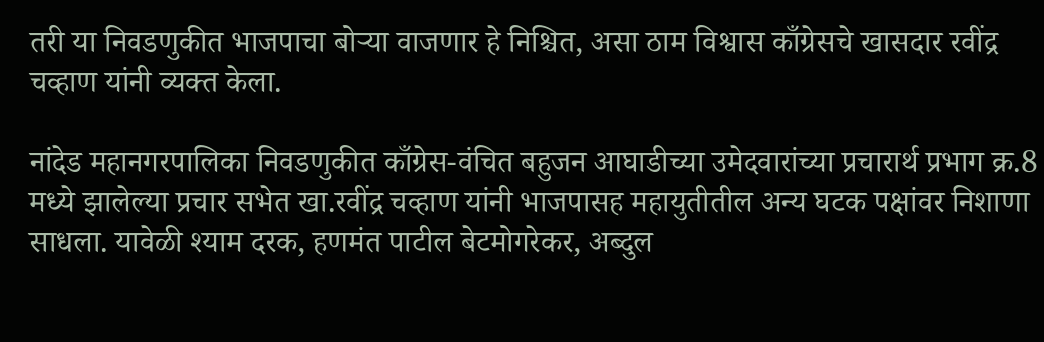तरी या निवडणुकीत भाजपाचा बोऱ्या वाजणार हे निश्चित, असा ठाम विश्वास काँग्रेसचे खासदार रवींद्र चव्हाण यांनी व्यक्त केला.

नांदेड महानगरपालिका निवडणुकीत काँग्रेस-वंचित बहुजन आघाडीच्या उमेदवारांच्या प्रचारार्थ प्रभाग क्र.8 मध्ये झालेल्या प्रचार सभेत खा.रवींद्र चव्हाण यांनी भाजपासह महायुतीतील अन्य घटक पक्षांवर निशाणा साधला. यावेळी श्याम दरक, हणमंत पाटील बेटमोगरेकर, अब्दुल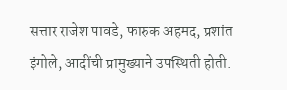सत्तार राजेश पावडे, फारुक अहमद, प्रशांत इंगोले, आदींची प्रामुख्याने उपस्थिती होती.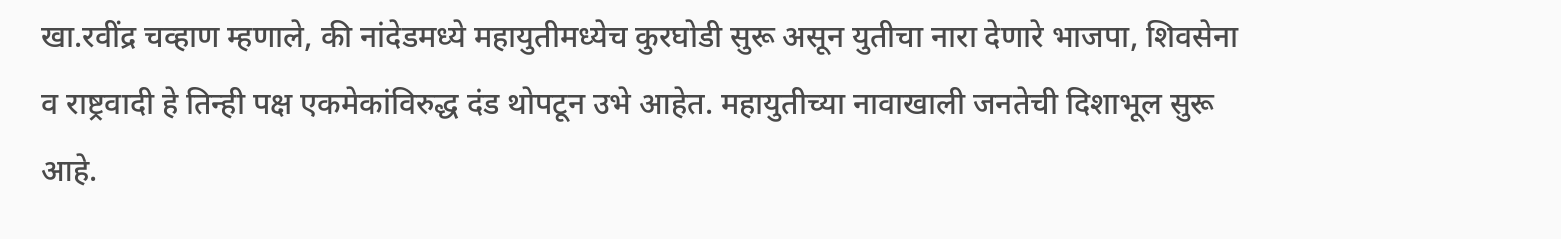खा.रवींद्र चव्हाण म्हणाले, की नांदेडमध्ये महायुतीमध्येच कुरघोडी सुरू असून युतीचा नारा देणारे भाजपा, शिवसेना व राष्ट्रवादी हे तिन्ही पक्ष एकमेकांविरुद्ध दंड थोपटून उभे आहेत. महायुतीच्या नावाखाली जनतेची दिशाभूल सुरू आहे.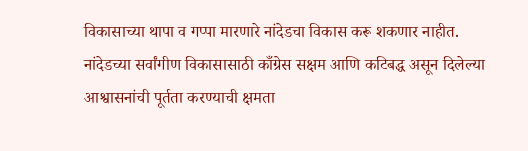विकासाच्या थापा व गप्पा मारणारे नांदेडचा विकास करू शकणार नाहीत. नांदेडच्या सर्वांगीण विकासासाठी काँग्रेस सक्षम आणि कटिबद्ध असून दिलेल्या आश्वासनांची पूर्तता करण्याची क्षमता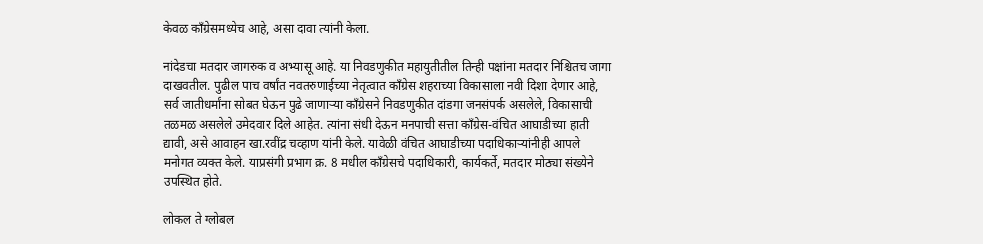केवळ काँग्रेसमध्येच आहे, असा दावा त्यांनी केला.

नांदेडचा मतदार जागरुक व अभ्यासू आहे. या निवडणुकीत महायुतीतील तिन्ही पक्षांना मतदार निश्चितच जागा दाखवतील. पुढील पाच वर्षांत नवतरुणाईच्या नेतृत्वात काँग्रेस शहराच्या विकासाला नवी दिशा देणार आहे, सर्व जातीधर्मांना सोबत घेऊन पुढे जाणाऱ्या काँग्रेसने निवडणुकीत दांडगा जनसंपर्क असलेले, विकासाची तळमळ असलेले उमेदवार दिले आहेत. त्यांना संधी देऊन मनपाची सत्ता काँग्रेस-वंचित आघाडीच्या हाती द्यावी, असे आवाहन खा.रवींद्र चव्हाण यांनी केले. यावेळी वंचित आघाडीच्या पदाधिकाऱ्यांनीही आपले मनोगत व्यक्त केले. याप्रसंगी प्रभाग क्र. 8 मधील काँग्रेसचे पदाधिकारी, कार्यकर्ते, मतदार मोठ्या संख्येने उपस्थित होते.

लोकल ते ग्लोबल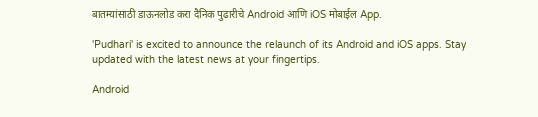बातम्यांसाठी डाऊनलोड करा दैनिक पुढारीचे Android आणि iOS मोबाईल App.

'Pudhari' is excited to announce the relaunch of its Android and iOS apps. Stay updated with the latest news at your fingertips.

Android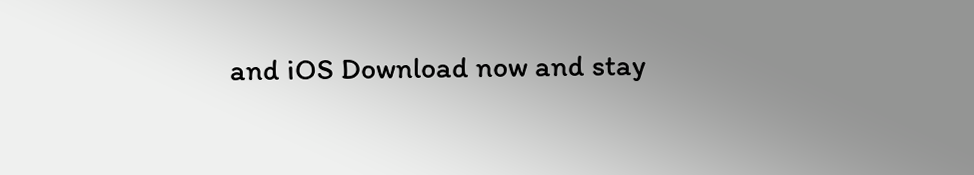and iOS Download now and stay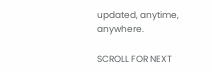updated, anytime, anywhere.

SCROLL FOR NEXT